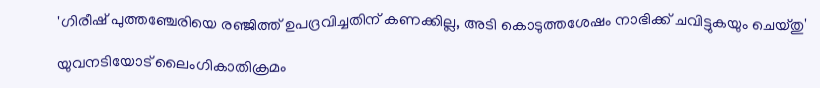'ഗിരീഷ് പുത്തഞ്ചേരിയെ രഞ്ജിത്ത് ഉപദ്രവിച്ചതിന് കണക്കില്ല, അടി കൊടുത്തശേഷം നാഭിക്ക് ചവിട്ടുകയും ചെയ്തു'

യുവനടിയോട് ലൈംഗികാതിക്രമം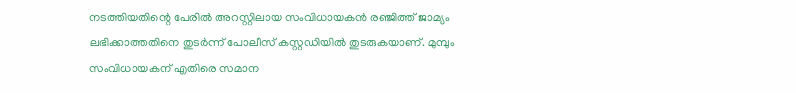നടത്തിയതിന്റെ പേരിൽ അറസ്റ്റിലായ സംവിധായകൻ രഞ്ജിത്ത് ജാമ്യം ലഭിക്കാത്തതിനെ തുടർന്ന് പോലീസ് കസ്റ്റഡിയിൽ തുടരുകയാണ്. മുമ്പും സംവിധായകന് എതിരെ സമാന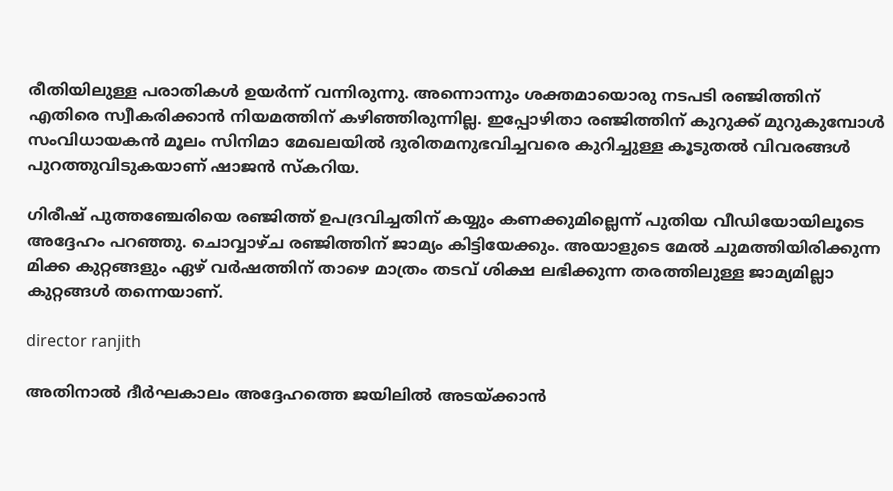രീതിയിലുള്ള പരാതികൾ ഉയർന്ന് വന്നിരുന്നു. അന്നൊന്നും ശക്തമായൊരു നടപടി രഞ്ജിത്തിന് എതിരെ സ്വീകരിക്കാൻ നിയമത്തിന് കഴിഞ്ഞിരുന്നില്ല. ഇപ്പോഴിതാ രഞ്ജിത്തിന് കുറുക്ക് മുറുകുമ്പോൾ സംവിധായകൻ മൂലം സിനിമാ മേഖലയിൽ ദുരിതമനുഭവിച്ചവരെ കുറിച്ചുള്ള കൂടുതൽ വിവരങ്ങൾ പുറത്തുവിടുകയാണ് ഷാജൻ സ്കറിയ.

ഗിരീഷ് പുത്തഞ്ചേരിയെ രഞ്ജിത്ത് ഉപദ്രവിച്ചതിന് കയ്യും കണക്കുമില്ലെന്ന് പുതിയ വീഡിയോയിലൂടെ അദ്ദേഹം പറഞ്ഞു. ചൊവ്വാഴ്ച രഞ്ജിത്തിന് ജാമ്യം കിട്ടിയേക്കും. അയാളുടെ മേൽ ചുമത്തിയിരിക്കുന്ന മിക്ക കുറ്റങ്ങളും ഏഴ് വർഷത്തിന് താഴെ മാത്രം തടവ് ശിക്ഷ ലഭിക്കുന്ന തരത്തിലുള്ള ജാമ്യമില്ലാ കുറ്റങ്ങൾ തന്നെയാണ്.

director ranjith

അതിനാൽ ദീർഘകാലം അദ്ദേഹത്തെ ജയിലിൽ അടയ്ക്കാൻ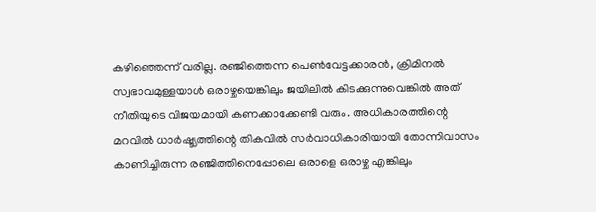കഴിഞ്ഞെന്ന് വരില്ല. രഞ്ജിത്തെന്ന പെൺവേട്ടക്കാരൻ, ക്രിമിനൽ സ്വഭാവമുള്ളയാൾ ഒരാഴ്ചയെങ്കിലും ജയിലിൽ കിടക്കുന്നുവെങ്കിൽ അത് നീതിയുടെ വിജയമായി കണക്കാക്കേണ്ടി വരും. അധികാരത്തിന്റെ മറവിൽ ധാർഷ്ട്യത്തിന്റെ തികവിൽ സർവാധികാരിയായി തോന്നിവാസം കാണിച്ചിരുന്ന രഞ്ജിത്തിനെപ്പോലെ ഒരാളെ ഒരാഴ്ച എങ്കിലും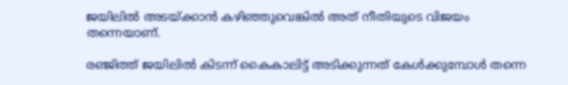ജയിലിൽ അടയ്ക്കാൻ കഴിഞ്ഞുവെങ്കിൽ‌ അത് നീതിയുടെ വിജയം തന്നെയാണ്.

രഞ്ജിത്ത് ജയിലിൽ‌ കിടന്ന് കൈകാലിട്ട് അടിക്കുന്നത് കേൾക്കുമ്പോൾ തന്നെ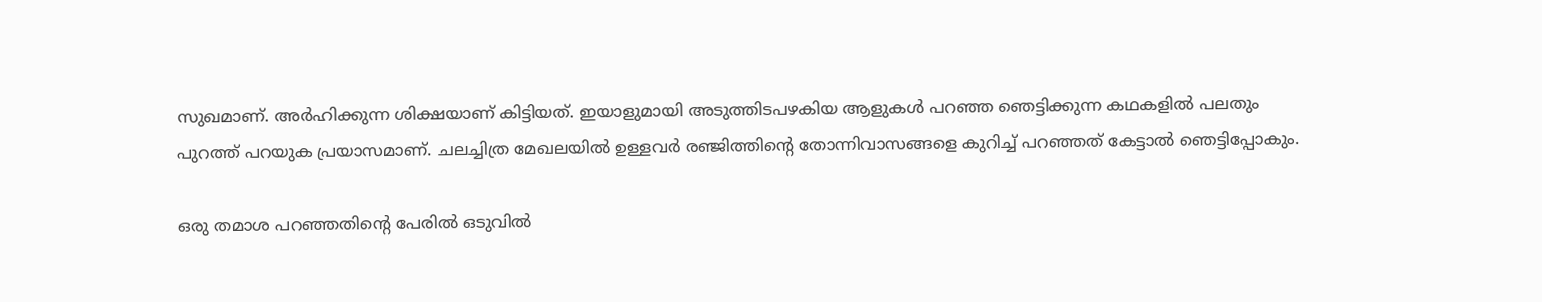സുഖമാണ്. അർഹിക്കുന്ന ശിക്ഷയാണ് കിട്ടിയത്. ഇയാളുമായി അടുത്തിടപഴകിയ ആളുകൾ പറഞ്ഞ ഞെട്ടിക്കുന്ന കഥകളിൽ പലതും പുറത്ത് പറയുക പ്രയാസമാണ്. ചലച്ചിത്ര മേഖലയിൽ ഉള്ളവർ രഞ്ജിത്തിന്റെ തോന്നിവാസങ്ങളെ കുറിച്ച് പറഞ്ഞത് കേട്ടാൽ ഞെട്ടിപ്പോകും.

ഒരു തമാശ പറഞ്ഞതിന്റെ പേരിൽ ഒടുവിൽ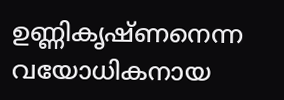ഉണ്ണികൃഷ്ണനെന്ന വയോധികനായ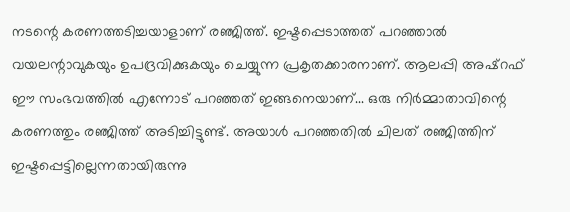നടന്റെ കരണത്തടിച്ചയാളാണ് രഞ്ജിത്ത്. ഇഷ്ടപ്പെടാത്തത് പറഞ്ഞാൽ വയലന്റാവുകയും ഉപദ്രവിക്കുകയും ചെയ്യുന്ന പ്രകൃതക്കാരനാണ്. ആലപ്പി അഷ്റഫ് ഈ സംഭവത്തിൽ എന്നോട് പറഞ്ഞത് ഇങ്ങനെയാണ്... ഒരു നിർമ്മാതാവിന്റെ കരണത്തും രഞ്ജിത്ത് അടിച്ചിട്ടുണ്ട്. അയാൾ പറഞ്ഞതിൽ ചിലത് രഞ്ജിത്തിന് ഇഷ്ടപ്പെട്ടില്ലെന്നതായിരുന്നു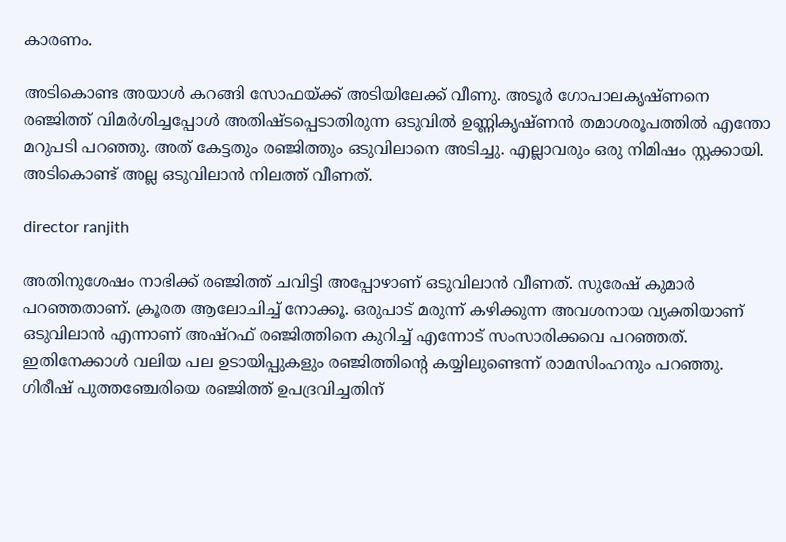കാരണം.

അടികൊണ്ട അയാൾ കറങ്ങി സോഫയ്ക്ക് അടിയിലേക്ക് വീണു. അടൂർ ഗോപാലകൃഷ്ണ‌നെ രഞ്ജിത്ത് വിമർശിച്ചപ്പോൾ അതിഷ്ടപ്പെടാതിരുന്ന ഒടുവിൽ ഉണ്ണികൃഷ്ണൻ തമാശരൂപത്തിൽ എന്തോ മറുപടി പറഞ്ഞു. അത് കേട്ടതും രഞ്ജിത്തും ഒടുവിലാനെ അടിച്ചു. എല്ലാവരും ഒരു നിമിഷം സ്റ്റക്കായി. അടികൊണ്ട് അല്ല ഒടുവിലാൻ നിലത്ത് വീണത്.

director ranjith

അതിനുശേഷം നാഭിക്ക് രഞ്ജിത്ത് ചവിട്ടി അപ്പോഴാണ് ഒടുവിലാൻ വീണത്. സുരേഷ് കുമാർ പറഞ്ഞതാണ്. ക്രൂരത ആലോചിച്ച് നോക്കൂ. ഒരുപാട് മരുന്ന് കഴിക്കുന്ന അവശനായ വ്യക്തിയാണ് ഒടുവിലാൻ എന്നാണ് അഷ്റഫ് രഞ്ജിത്തിനെ കുറിച്ച് എന്നോട് സംസാരിക്കവെ പറഞ്ഞത്. ഇതിനേക്കാൾ വലിയ പല ഉടായിപ്പുകളും രഞ്ജിത്തിന്റെ കയ്യിലുണ്ടെന്ന് രാമസിംഹനും പറഞ്ഞു. ഗിരീഷ് പുത്തഞ്ചേരിയെ രഞ്ജിത്ത് ഉപദ്രവിച്ചതിന്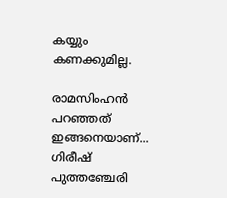കയ്യും കണക്കുമില്ല.

രാമസിംഹൻ പറഞ്ഞത് ഇങ്ങനെയാണ്... ഗിരീഷ് പുത്തഞ്ചേരി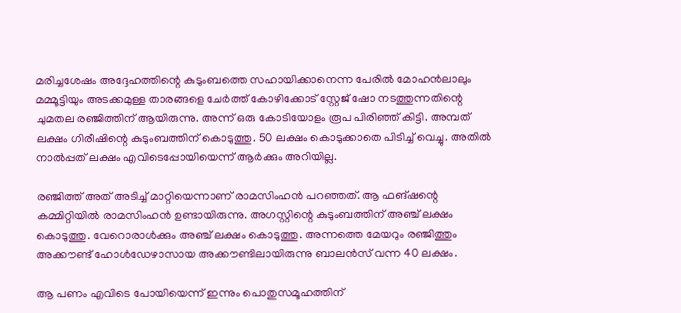മരിച്ചശേഷം അദ്ദേഹത്തിന്റെ കുടുംബത്തെ സഹായിക്കാനെന്ന പേരിൽ മോഹൻലാലും മമ്മൂട്ടിയും അടക്കമുള്ള താരങ്ങളെ ചേർത്ത് കോഴിക്കോട് സ്റ്റേജ് ഷോ നടത്തുന്നതിന്റെ ചുമതല രഞ്ജിത്തിന് ആയിരുന്നു. അന്ന് ഒരു കോടിയോളം രൂപ പിരിഞ്ഞ് കിട്ടി. അമ്പത് ലക്ഷം ഗിരീഷിന്റെ കുടുംബത്തിന് കൊടുത്തു. 50 ലക്ഷം കൊടുക്കാതെ പിടിച്ച് വെച്ചു. അതിൽ നാൽപ്പത് ലക്ഷം എവിടെപ്പോയിയെന്ന് ആർക്കും അറിയില്ല.

രഞ്ജിത്ത് അത് അടിച്ച് മാറ്റിയെന്നാണ് രാമസിംഹൻ പറഞ്ഞത്. ആ ഫങ്ഷന്റെ കമ്മിറ്റിയിൽ രാമസിംഹൻ ഉണ്ടായിരുന്നു. അഗസ്റ്റിന്റെ കുടുംബത്തിന് അഞ്ച് ലക്ഷം കൊടുത്തു. വേറൊരാൾക്കും അഞ്ച് ലക്ഷം കൊടുത്തു. അന്നത്തെ മേയറും രഞ്ജിത്തും അക്കൗണ്ട് ഹോൾഡേഴാസായ അക്കൗണ്ടിലായിരുന്നു ബാലൻസ് വന്ന 40 ലക്ഷം.

ആ പണം എവിടെ പോയി‌യെന്ന് ഇന്നും പൊതുസമൂഹത്തിന്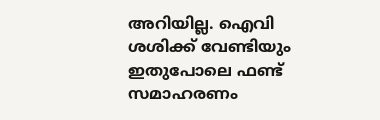അറിയില്ല. ഐവി ശശിക്ക് വേണ്ടിയും ഇതുപോലെ ഫണ്ട് സമാഹരണം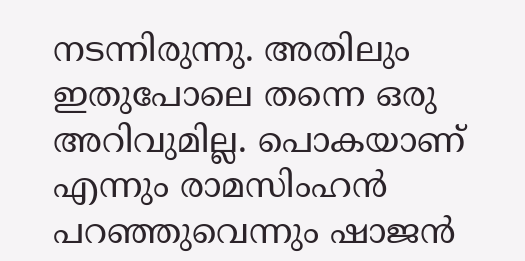നടന്നിരുന്നു. അതിലും ഇതുപോലെ തന്നെ ഒരു അറിവുമില്ല. പൊകയാണ് എന്നും രാമസിംഹൻ പറഞ്ഞുവെന്നും ഷാജൻ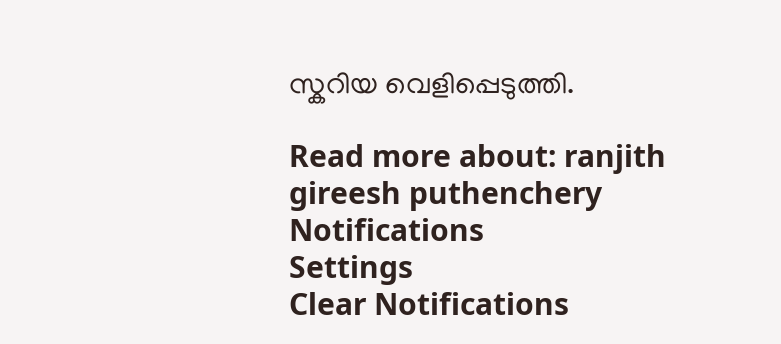സ്കറിയ വെളിപ്പെടുത്തി.

Read more about: ranjith gireesh puthenchery
Notifications
Settings
Clear Notifications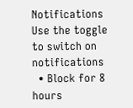Notifications
Use the toggle to switch on notifications
  • Block for 8 hours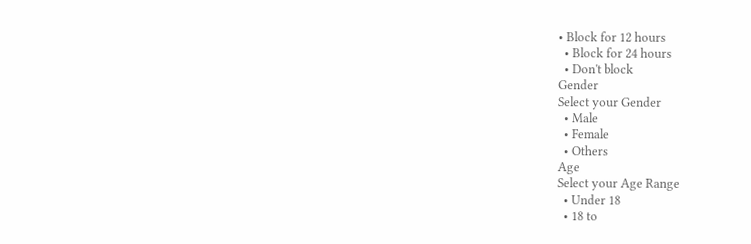• Block for 12 hours
  • Block for 24 hours
  • Don't block
Gender
Select your Gender
  • Male
  • Female
  • Others
Age
Select your Age Range
  • Under 18
  • 18 to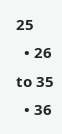25
  • 26 to 35
  • 36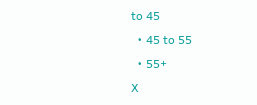to 45
  • 45 to 55
  • 55+
X